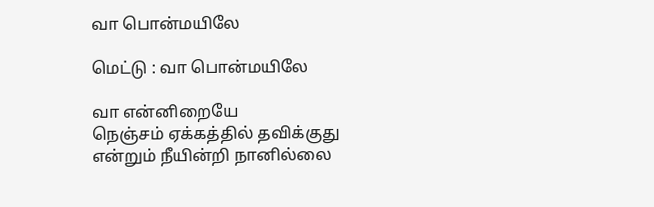வா பொன்மயிலே

மெட்டு : வா பொன்மயிலே

வா என்னிறையே
நெஞ்சம் ஏக்கத்தில் தவிக்குது
என்றும் நீயின்றி நானில்லை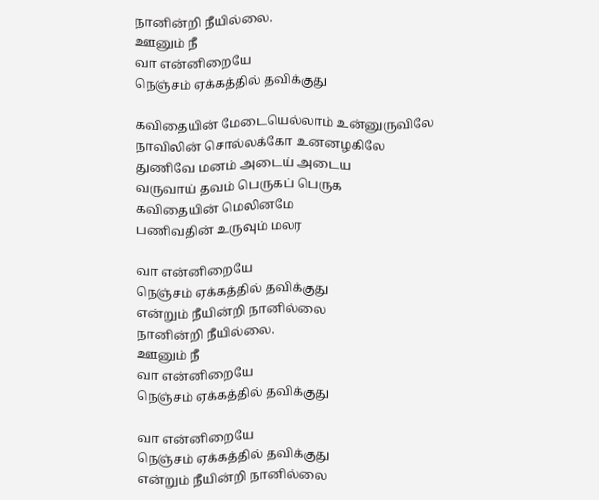நானின்றி நீயில்லை.
ஊனும் நீ
வா என்னிறையே
நெஞ்சம் ஏக்கத்தில் தவிக்குது

கவிதையின் மேடையெல்லாம் உன்னுருவிலே
நாவிலின் சொல்லக்கோ உனனழகிலே
துணிவே மனம் அடைய் அடைய
வருவாய் தவம் பெருகப் பெருக
கவிதையின் மெலினமே
பணிவதின் உருவும் மலர

வா என்னிறையே
நெஞ்சம் ஏக்கத்தில் தவிக்குது
என்றும் நீயின்றி நானில்லை
நானின்றி நீயில்லை.
ஊனும் நீ
வா என்னிறையே
நெஞ்சம் ஏக்கத்தில் தவிக்குது

வா என்னிறையே
நெஞ்சம் ஏக்கத்தில் தவிக்குது
என்றும் நீயின்றி நானில்லை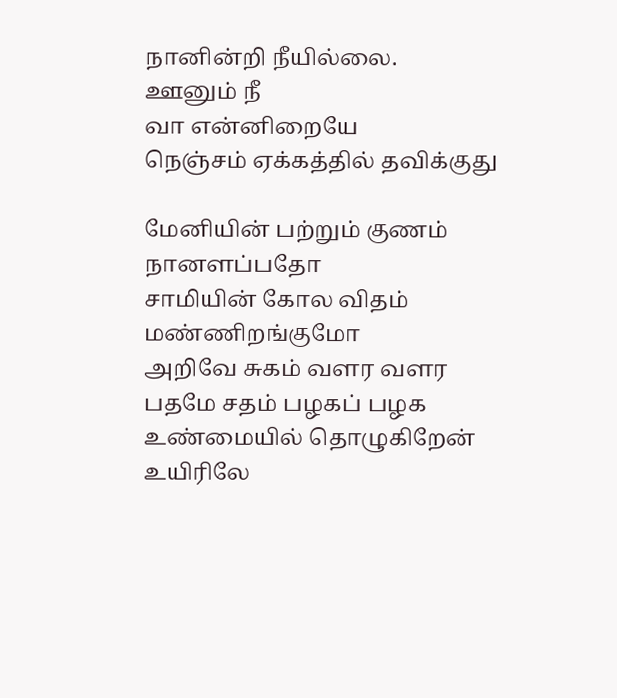நானின்றி நீயில்லை.
ஊனும் நீ
வா என்னிறையே
நெஞ்சம் ஏக்கத்தில் தவிக்குது

மேனியின் பற்றும் குணம்
நானளப்பதோ
சாமியின் கோல விதம்
மண்ணிறங்குமோ
அறிவே சுகம் வளர வளர
பதமே சதம் பழகப் பழக
உண்மையில் தொழுகிறேன்
உயிரிலே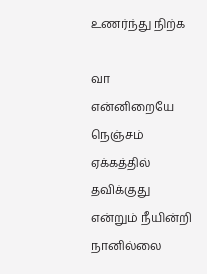உணர்ந்து நிற்க

வா என்னிறையே
நெஞ்சம் ஏக்கத்தில் தவிக்குது
என்றும் நீயின்றி நானில்லை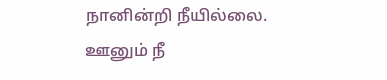நானின்றி நீயில்லை.
ஊனும் நீ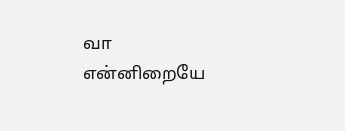வா என்னிறையே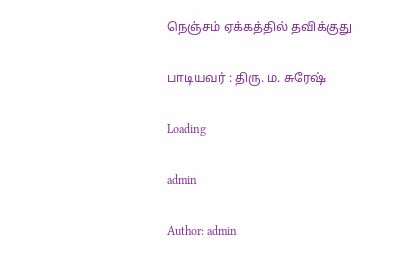நெஞ்சம் ஏக்கத்தில் தவிக்குது

பாடியவர் : திரு. ம. சுரேஷ்

Loading

admin

Author: admin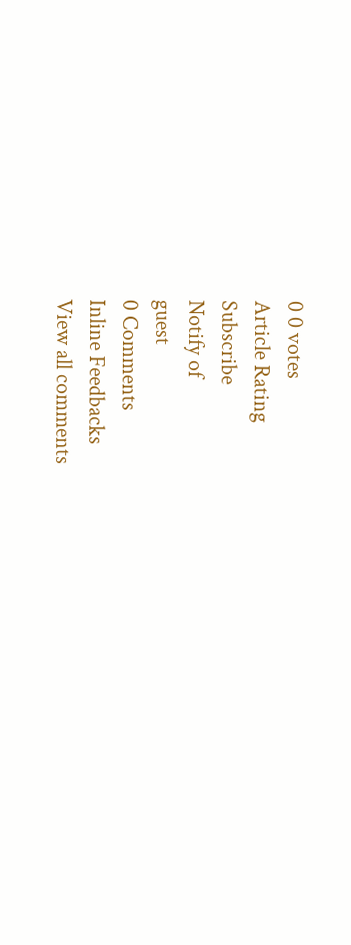0 0 votes
Article Rating
Subscribe
Notify of
guest
0 Comments
Inline Feedbacks
View all comments